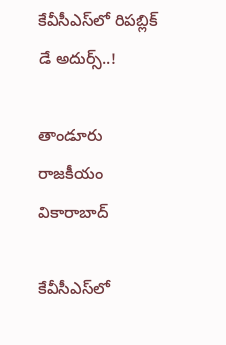కేవీసీఎస్‌లో రిపబ్లిక్‌ డే అదుర్స్..!

తాండూరు రాజకీయం వికారాబాద్

కేవీసీఎస్‌లో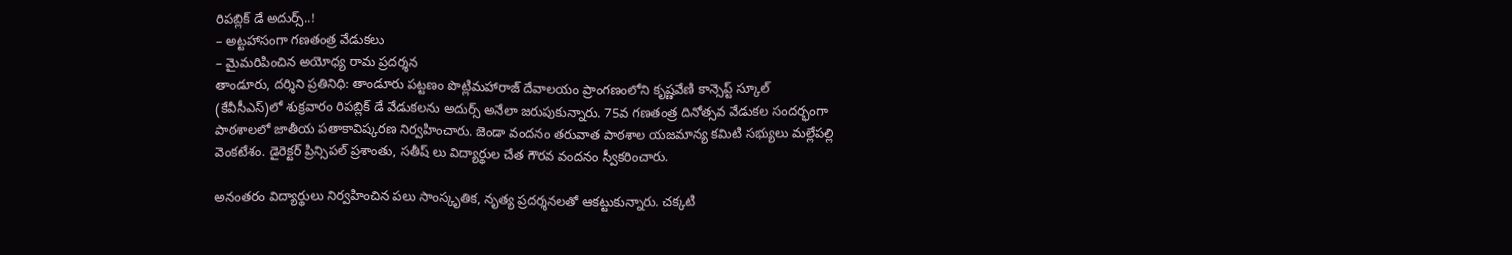రిపబ్లిక్‌ డే అదుర్స్..!
– అట్టహాసంగా గణతంత్ర వేడుకలు
– మైమరిపించిన అయోధ్య రామ ప్రదర్శన
తాండూరు, దర్శిని ప్రతినిధి: తాండూరు పట్టణం పొట్లిమహారాజ్ దేవాలయం ప్రాంగణంలోని కృష్ణవేణి కాన్సెప్ట్ స్కూల్ (కేవీసీఎస్)లో శుక్రవారం రిపబ్లిక్‌ డే వేడుకలను అదుర్స్‌ అనేలా జరుపుకున్నారు. 75వ గణతంత్ర దినోత్సవ వేడుకల సందర్భంగా పాఠశాలలో జాతీయ పతాకావిష్కరణ నిర్వహించారు. జెండా వందనం తరువాత పాఠశాల యజమాన్య కమిటి సభ్యులు మల్లేపల్లి వెంకటేశం. డైరెక్టర్ ప్రిన్సిపల్ ప్రశాంతు, సతీష్ లు విద్యార్థుల చేత గౌరవ వందనం స్వీకరించారు.

అనంతరం విద్యార్థులు నిర్వహించిన పలు సాంస్కృతిక, నృత్య ప్రదర్శనలతో ఆకట్టుకున్నారు. చక్కటి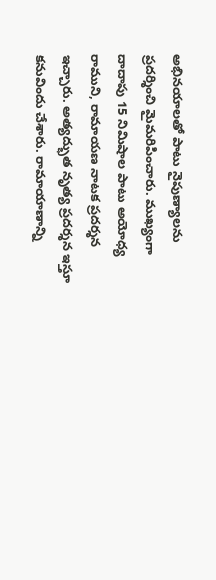అభినయాలతో పాటు నైపుణ్యాలను ప్రదర్శించి మైమరిపించారు. ముఖ్యంగా దాదాపు 15 నిమిషాల పాటు అయోధ్య రాముని, రామాయణ నాటక ప్రదర్శన ఇచ్చారు. అత్యద్భుత నృత్య ప్రదర్శన ఇస్తూ కనువిందు చేశారు. రామాయాణాన్ని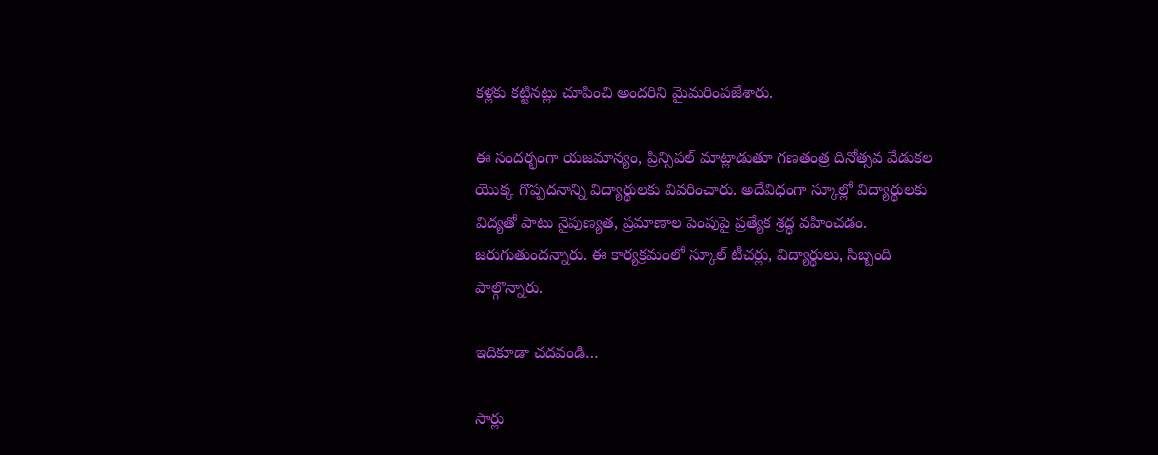కళ్లకు కట్టినట్లు చూపించి అందరిని మైమరింపజేశారు.

ఈ సందర్భంగా యజమాన్యం, ప్రిన్సిపల్ మాట్లాడుతూ గణతంత్ర దినోత్సవ వేడుకల యొక్క గొప్పదనాన్ని విద్యార్థులకు వివరించారు. అదేవిధంగా స్కూల్లో విద్యార్థులకు విద్యతో పాటు నైపుణ్యత, ప్రమాణాల పెంపుపై ప్రత్యేక శ్రద్ధ వహించడం. జరుగుతుందన్నారు. ఈ కార్యక్రమంలో స్కూల్ టీచర్లు, విద్యార్థులు, సిబ్బంది పాల్గొన్నారు.

ఇదికూడా చదవండి…

సార్లు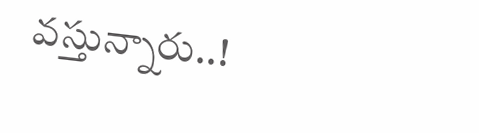వస్తున్నారు..!